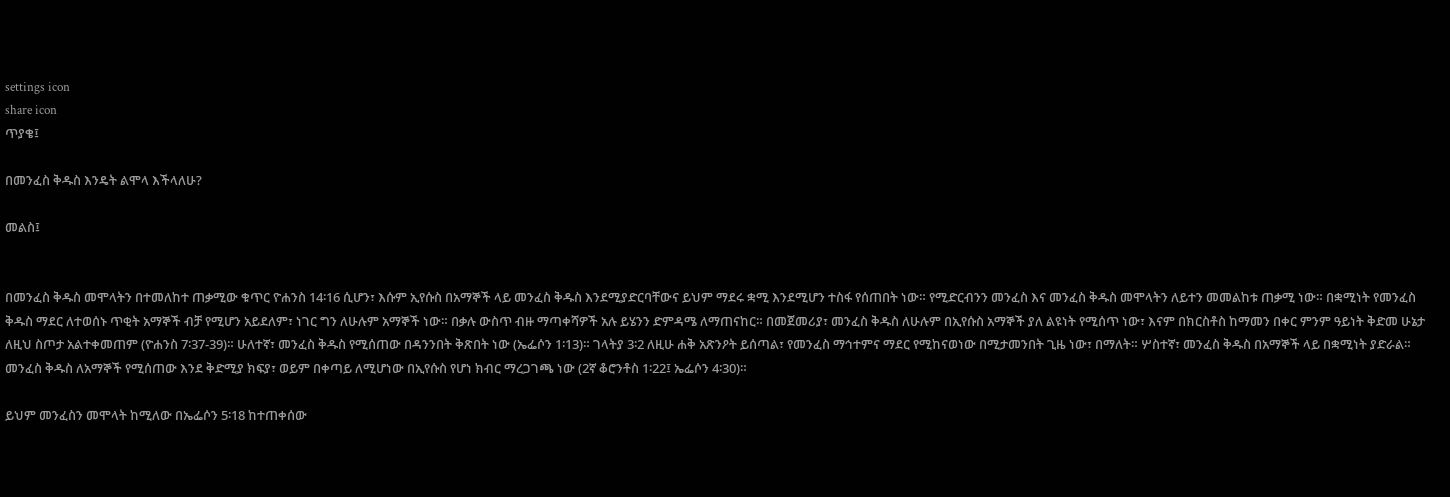settings icon
share icon
ጥያቄ፤

በመንፈስ ቅዱስ እንዴት ልሞላ እችላለሁ?

መልስ፤


በመንፈስ ቅዱስ መሞላትን በተመለከተ ጠቃሚው ቁጥር ዮሐንስ 14፡16 ሲሆን፣ እሱም ኢየሱስ በአማኞች ላይ መንፈስ ቅዱስ እንደሚያድርባቸውና ይህም ማደሩ ቋሚ እንደሚሆን ተስፋ የሰጠበት ነው። የሚድርብንን መንፈስ እና መንፈስ ቅዱስ መሞላትን ለይተን መመልከቱ ጠቃሚ ነው። በቋሚነት የመንፈስ ቅዱስ ማደር ለተወሰኑ ጥቂት አማኞች ብቻ የሚሆን አይደለም፣ ነገር ግን ለሁሉም አማኞች ነው። በቃሉ ውስጥ ብዙ ማጣቀሻዎች አሉ ይሄንን ድምዳሜ ለማጠናከር። በመጀመሪያ፣ መንፈስ ቅዱስ ለሁሉም በኢየሱስ አማኞች ያለ ልዩነት የሚሰጥ ነው፣ እናም በክርስቶስ ከማመን በቀር ምንም ዓይነት ቅድመ ሁኔታ ለዚህ ስጦታ አልተቀመጠም (ዮሐንስ 7፡37-39)። ሁለተኛ፣ መንፈስ ቅዱስ የሚሰጠው በዳንንበት ቅጽበት ነው (ኤፌሶን 1፡13)። ገላትያ 3፡2 ለዚሁ ሐቅ አጽንዖት ይሰጣል፣ የመንፈስ ማኅተምና ማደር የሚከናወነው በሚታመንበት ጊዜ ነው፣ በማለት። ሦስተኛ፣ መንፈስ ቅዱስ በአማኞች ላይ በቋሚነት ያድራል። መንፈስ ቅዱስ ለአማኞች የሚሰጠው እንደ ቅድሚያ ክፍያ፣ ወይም በቀጣይ ለሚሆነው በኢየሱስ የሆነ ክብር ማረጋገጫ ነው (2ኛ ቆሮንቶስ 1፡22፤ ኤፌሶን 4፡30)።

ይህም መንፈስን መሞላት ከሚለው በኤፌሶን 5፡18 ከተጠቀሰው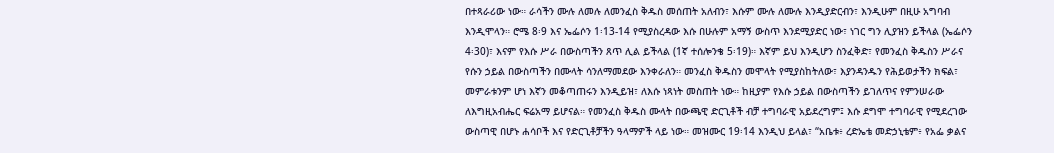በተጻራሪው ነው። ራሳችን ሙሉ ለመሉ ለመንፈስ ቅዱስ መሰጠት አለብን፣ እሱም ሙሉ ለሙሉ እንዲያድርብን፣ እንዲሁም በዚሁ አግባብ እንዲሞላን። ሮሜ 8፡9 እና ኤፌሶን 1፡13-14 የሚያስረዳው እሱ በሁሉም አማኝ ውስጥ እንደሚያድር ነው፣ ነገር ግን ሊያዝን ይችላል (ኤፌሶን 4፡30)፣ እናም የእሱ ሥራ በውስጣችን ጸጥ ሊል ይችላል (1ኛ ተሰሎንቄ 5፡19)። እኛም ይህ እንዲሆን ስንፈቅድ፣ የመንፈስ ቅዱስን ሥራና የሱን ኃይል በውስጣችን በሙላት ሳንለማመደው እንቀራለን። መንፈስ ቅዱስን መሞላት የሚያስከትለው፣ እያንዳንዱን የሕይወታችን ክፍል፣ መምራቱንም ሆነ እኛን መቆጣጠሩን እንዲይዝ፣ ለእሱ ነጻነት መስጠት ነው። ከዚያም የእሱ ኃይል በውስጣችን ይገለጥና የምንሠራው ለእግዚአብሔር ፍሬአማ ይሆናል። የመንፈስ ቅዱስ ሙላት በውጫዊ ድርጊቶች ብቻ ተግባራዊ አይደረግም፤ እሱ ደግሞ ተግባራዊ የሚደረገው ውስጣዊ በሆኑ ሐሳቦች እና የድርጊቶቻችን ዓላማዎች ላይ ነው። መዝሙር 19፡14 እንዲህ ይላል፣ “አቤቱ፥ ረድኤቴ መድኃኒቴም፥ የአፌ ቃልና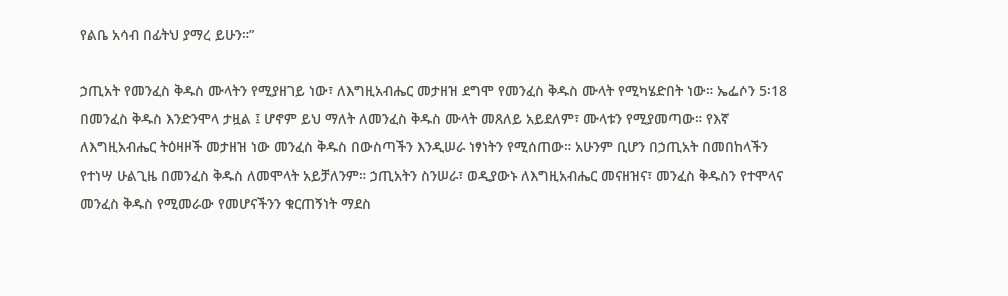የልቤ አሳብ በፊትህ ያማረ ይሁን።”

ኃጢአት የመንፈስ ቅዱስ ሙላትን የሚያዘገይ ነው፣ ለእግዚአብሔር መታዘዝ ደግሞ የመንፈስ ቅዱስ ሙላት የሚካሄድበት ነው። ኤፌሶን 5፡18 በመንፈስ ቅዱስ እንድንሞላ ታዟል ፤ ሆኖም ይህ ማለት ለመንፈስ ቅዱስ ሙላት መጸለይ አይደለም፣ ሙላቱን የሚያመጣው። የእኛ ለእግዚአብሔር ትዕዛዞች መታዘዝ ነው መንፈስ ቅዱስ በውስጣችን እንዲሠራ ነፃነትን የሚሰጠው። አሁንም ቢሆን በኃጢአት በመበከላችን የተነሣ ሁልጊዜ በመንፈስ ቅዱስ ለመሞላት አይቻለንም። ኃጢአትን ስንሠራ፣ ወዲያውኑ ለእግዚአብሔር መናዘዝና፣ መንፈስ ቅዱስን የተሞላና መንፈስ ቅዱስ የሚመራው የመሆናችንን ቁርጠኝነት ማደስ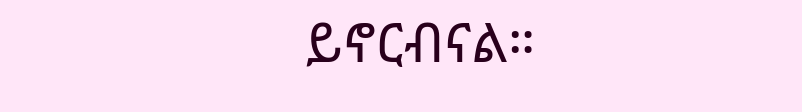ይኖርብናል።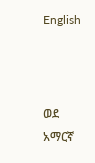English



ወደ አማርኛ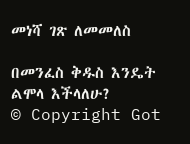መነሻ ገጽ ለመመለስ

በመንፈስ ቅዱስ እንዴት ልሞላ እችላለሁ?
© Copyright Got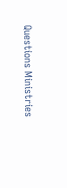Questions Ministries